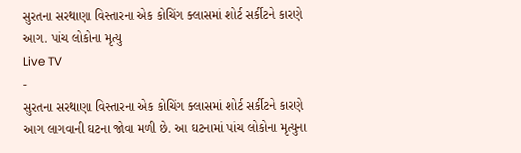સુરતના સરથાણા વિસ્તારના એક કોચિંગ ક્લાસમાં શોર્ટ સર્કીટને કારણે આગ. પાંચ લોકોના મૃત્યુ
Live TV
-
સુરતના સરથાણા વિસ્તારના એક કોચિંગ ક્લાસમાં શોર્ટ સર્કીટને કારણે આગ લાગવાની ઘટના જોવા મળી છે. આ ઘટનામાં પાંચ લોકોના મૃત્યુના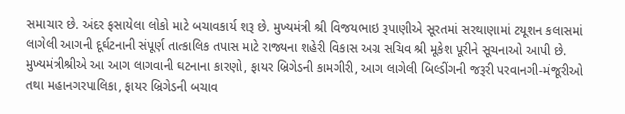સમાચાર છે. અંદર ફસાયેલા લોકો માટે બચાવકાર્ય શરૂ છે. મુખ્યમંત્રી શ્રી વિજયભાઇ રૂપાણીએ સૂરતમાં સરથાણામાં ટયૂશન કલાસમાં લાગેલી આગની દૂર્ઘટનાની સંપૂર્ણ તાત્કાલિક તપાસ માટે રાજ્યના શહેરી વિકાસ અગ્ર સચિવ શ્રી મૂકેશ પૂરીને સૂચનાઓ આપી છે. મુખ્યમંત્રીશ્રીએ આ આગ લાગવાની ઘટનાના કારણો, ફાયર બ્રિગેડની કામગીરી, આગ લાગેલી બિલ્ડીંગની જરૂરી પરવાનગી-મંજૂરીઓ તથા મહાનગરપાલિકા, ફાયર બ્રિગેડની બચાવ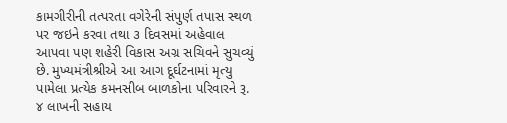કામગીરીની તત્પરતા વગેરેની સંપુર્ણ તપાસ સ્થળ પર જઇને કરવા તથા ૩ દિવસમાં અહેવાલ આપવા પણ શહેરી વિકાસ અગ્ર સચિવને સુચવ્યું છે. મુખ્યમંત્રીશ્રીએ આ આગ દૂર્ઘટનામાં મૃત્યુ પામેલા પ્રત્યેક કમનસીબ બાળકોના પરિવારને રૂ. ૪ લાખની સહાય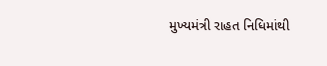મુખ્યમંત્રી રાહત નિધિમાંથી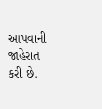આપવાની જાહેરાત કરી છે.